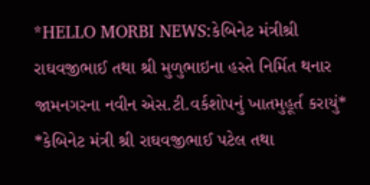*HELLO MORBI NEWS:કેબિનેટ મંત્રીશ્રી રાઘવજીભાઈ તથા શ્રી મુળુભાઇના હસ્તે નિર્મિત થનાર જામનગરના નવીન એસ.ટી.વર્કશોપનું ખાતમુહૂર્ત કરાયું*
*કેબિનેટ મંત્રી શ્રી રાઘવજીભાઈ પટેલ તથા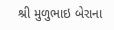શ્રી મુળુભાઇ બેરાના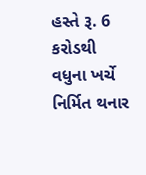હસ્તે રૂ. 6 કરોડથી વધુના ખર્ચે નિર્મિત થનાર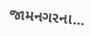જામનગરના...